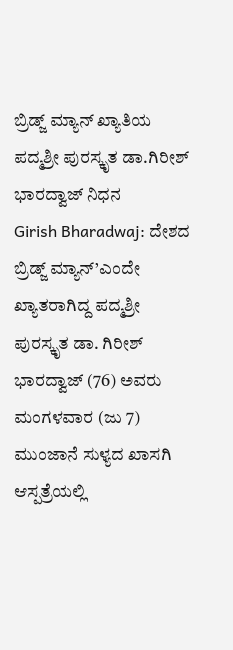ಬ್ರಿಡ್ಜ್ ಮ್ಯಾನ್ ಖ್ಯಾತಿಯ ಪದ್ಮಶ್ರೀ ಪುರಸ್ಕೃತ ಡಾ.ಗಿರೀಶ್ ಭಾರದ್ವಾಜ್ ನಿಧನ
Girish Bharadwaj: ದೇಶದ ಬ್ರಿಡ್ಜ್ ಮ್ಯಾನ್’ಎಂದೇ ಖ್ಯಾತರಾಗಿದ್ದ ಪದ್ಮಶ್ರೀ ಪುರಸ್ಕೃತ ಡಾ. ಗಿರೀಶ್ ಭಾರದ್ವಾಜ್ (76) ಅವರು ಮಂಗಳವಾರ (ಜು 7) ಮುಂಜಾನೆ ಸುಳ್ಯದ ಖಾಸಗಿ ಆಸ್ಪತ್ರೆಯಲ್ಲಿ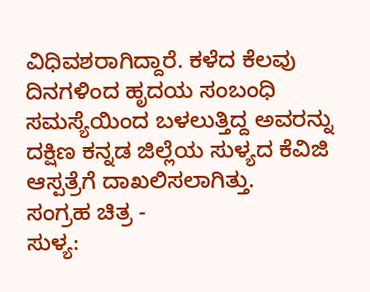ವಿಧಿವಶರಾಗಿದ್ದಾರೆ. ಕಳೆದ ಕೆಲವು ದಿನಗಳಿಂದ ಹೃದಯ ಸಂಬಂಧಿ ಸಮಸ್ಯೆಯಿಂದ ಬಳಲುತ್ತಿದ್ದ ಅವರನ್ನು ದಕ್ಷಿಣ ಕನ್ನಡ ಜಿಲ್ಲೆಯ ಸುಳ್ಯದ ಕೆವಿಜಿ ಆಸ್ಪತ್ರೆಗೆ ದಾಖಲಿಸಲಾಗಿತ್ತು.
ಸಂಗ್ರಹ ಚಿತ್ರ -
ಸುಳ್ಯ: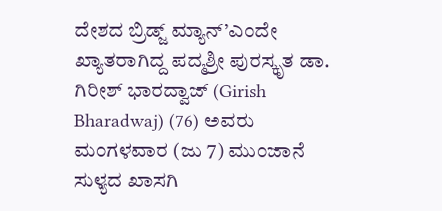ದೇಶದ ಬ್ರಿಡ್ಜ್ ಮ್ಯಾನ್’ಎಂದೇ ಖ್ಯಾತರಾಗಿದ್ದ ಪದ್ಮಶ್ರೀ ಪುರಸ್ಕೃತ ಡಾ. ಗಿರೀಶ್ ಭಾರದ್ವಾಜ್ (Girish Bharadwaj) (76) ಅವರು ಮಂಗಳವಾರ (ಜು 7) ಮುಂಜಾನೆ ಸುಳ್ಯದ ಖಾಸಗಿ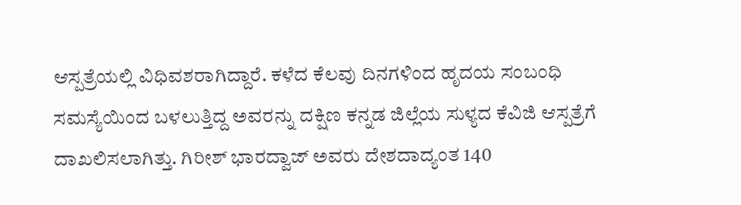ಆಸ್ಪತ್ರೆಯಲ್ಲಿ ವಿಧಿವಶರಾಗಿದ್ದಾರೆ. ಕಳೆದ ಕೆಲವು ದಿನಗಳಿಂದ ಹೃದಯ ಸಂಬಂಧಿ ಸಮಸ್ಯೆಯಿಂದ ಬಳಲುತ್ತಿದ್ದ ಅವರನ್ನು ದಕ್ಷಿಣ ಕನ್ನಡ ಜಿಲ್ಲೆಯ ಸುಳ್ಯದ ಕೆವಿಜಿ ಆಸ್ಪತ್ರೆಗೆ ದಾಖಲಿಸಲಾಗಿತ್ತು. ಗಿರೀಶ್ ಭಾರದ್ವಾಜ್ ಅವರು ದೇಶದಾದ್ಯಂತ 140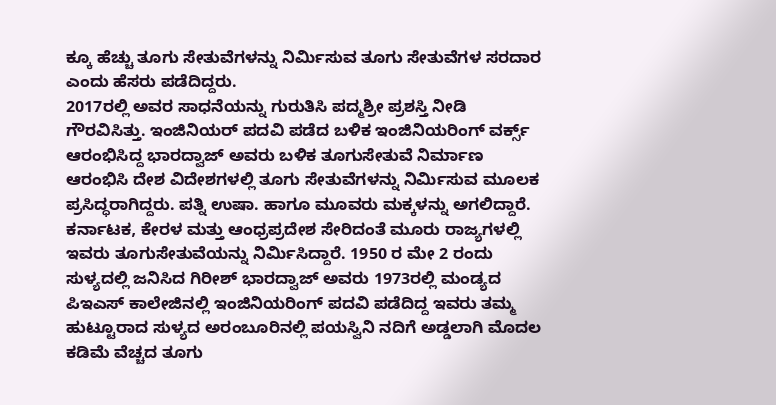ಕ್ಕೂ ಹೆಚ್ಚು ತೂಗು ಸೇತುವೆಗಳನ್ನು ನಿರ್ಮಿಸುವ ತೂಗು ಸೇತುವೆಗಳ ಸರದಾರ ಎಂದು ಹೆಸರು ಪಡೆದಿದ್ದರು.
2017ರಲ್ಲಿ ಅವರ ಸಾಧನೆಯನ್ನು ಗುರುತಿಸಿ ಪದ್ಮಶ್ರೀ ಪ್ರಶಸ್ತಿ ನೀಡಿ ಗೌರವಿಸಿತ್ತು. ಇಂಜಿನಿಯರ್ ಪದವಿ ಪಡೆದ ಬಳಿಕ ಇಂಜಿನಿಯರಿಂಗ್ ವರ್ಕ್ಸ್ ಆರಂಭಿಸಿದ್ದ ಭಾರದ್ವಾಜ್ ಅವರು ಬಳಿಕ ತೂಗುಸೇತುವೆ ನಿರ್ಮಾಣ ಆರಂಭಿಸಿ ದೇಶ ವಿದೇಶಗಳಲ್ಲಿ ತೂಗು ಸೇತುವೆಗಳನ್ನು ನಿರ್ಮಿಸುವ ಮೂಲಕ ಪ್ರಸಿದ್ಧರಾಗಿದ್ದರು. ಪತ್ನಿ ಉಷಾ. ಹಾಗೂ ಮೂವರು ಮಕ್ಕಳನ್ನು ಅಗಲಿದ್ದಾರೆ.
ಕರ್ನಾಟಕ, ಕೇರಳ ಮತ್ತು ಆಂಧ್ರಪ್ರದೇಶ ಸೇರಿದಂತೆ ಮೂರು ರಾಜ್ಯಗಳಲ್ಲಿ ಇವರು ತೂಗುಸೇತುವೆಯನ್ನು ನಿರ್ಮಿಸಿದ್ದಾರೆ. 1950 ರ ಮೇ 2 ರಂದು ಸುಳ್ಯದಲ್ಲಿ ಜನಿಸಿದ ಗಿರೀಶ್ ಭಾರದ್ವಾಜ್ ಅವರು 1973ರಲ್ಲಿ ಮಂಡ್ಯದ ಪಿಇಎಸ್ ಕಾಲೇಜಿನಲ್ಲಿ ಇಂಜಿನಿಯರಿಂಗ್ ಪದವಿ ಪಡೆದಿದ್ದ ಇವರು ತಮ್ಮ ಹುಟ್ಟೂರಾದ ಸುಳ್ಯದ ಅರಂಬೂರಿನಲ್ಲಿ ಪಯಸ್ವಿನಿ ನದಿಗೆ ಅಡ್ಡಲಾಗಿ ಮೊದಲ ಕಡಿಮೆ ವೆಚ್ಚದ ತೂಗು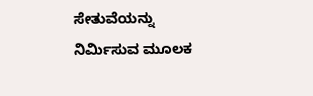ಸೇತುವೆಯನ್ನು ನಿರ್ಮಿಸುವ ಮೂಲಕ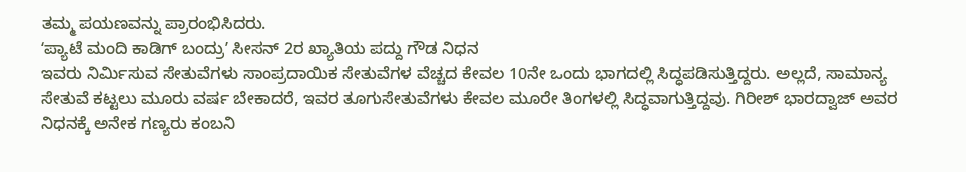ತಮ್ಮ ಪಯಣವನ್ನು ಪ್ರಾರಂಭಿಸಿದರು.
ʻಪ್ಯಾಟೆ ಮಂದಿ ಕಾಡಿಗ್ ಬಂದ್ರುʼ ಸೀಸನ್ 2ರ ಖ್ಯಾತಿಯ ಪದ್ದು ಗೌಡ ನಿಧನ
ಇವರು ನಿರ್ಮಿಸುವ ಸೇತುವೆಗಳು ಸಾಂಪ್ರದಾಯಿಕ ಸೇತುವೆಗಳ ವೆಚ್ಚದ ಕೇವಲ 10ನೇ ಒಂದು ಭಾಗದಲ್ಲಿ ಸಿದ್ಧಪಡಿಸುತ್ತಿದ್ದರು. ಅಲ್ಲದೆ, ಸಾಮಾನ್ಯ ಸೇತುವೆ ಕಟ್ಟಲು ಮೂರು ವರ್ಷ ಬೇಕಾದರೆ, ಇವರ ತೂಗುಸೇತುವೆಗಳು ಕೇವಲ ಮೂರೇ ತಿಂಗಳಲ್ಲಿ ಸಿದ್ಧವಾಗುತ್ತಿದ್ದವು. ಗಿರೀಶ್ ಭಾರದ್ವಾಜ್ ಅವರ ನಿಧನಕ್ಕೆ ಅನೇಕ ಗಣ್ಯರು ಕಂಬನಿ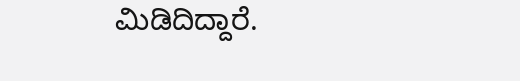ಮಿಡಿದಿದ್ದಾರೆ.